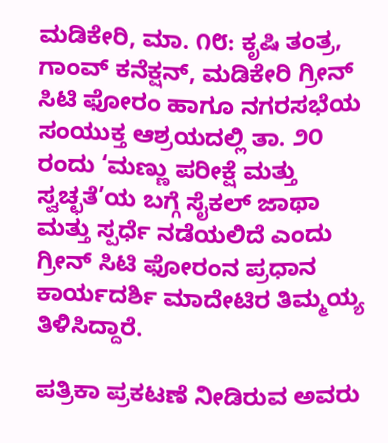ಮಡಿಕೇರಿ, ಮಾ. ೧೮: ಕೃಷಿ ತಂತ್ರ, ಗಾಂವ್ ಕನೆಕ್ಷನ್, ಮಡಿಕೇರಿ ಗ್ರೀನ್ ಸಿಟಿ ಫೋರಂ ಹಾಗೂ ನಗರಸಭೆಯ ಸಂಯುಕ್ತ ಆಶ್ರಯದಲ್ಲಿ ತಾ. ೨೦ ರಂದು ‘ಮಣ್ಣು ಪರೀಕ್ಷೆ ಮತ್ತು ಸ್ವಚ್ಛತೆ’ಯ ಬಗ್ಗೆ ಸೈಕಲ್ ಜಾಥಾ ಮತ್ತು ಸ್ಪರ್ಧೆ ನಡೆಯಲಿದೆ ಎಂದು ಗ್ರೀನ್ ಸಿಟಿ ಫೋರಂನ ಪ್ರಧಾನ ಕಾರ್ಯದರ್ಶಿ ಮಾದೇಟಿರ ತಿಮ್ಮಯ್ಯ ತಿಳಿಸಿದ್ದಾರೆ.

ಪತ್ರಿಕಾ ಪ್ರಕಟಣೆ ನೀಡಿರುವ ಅವರು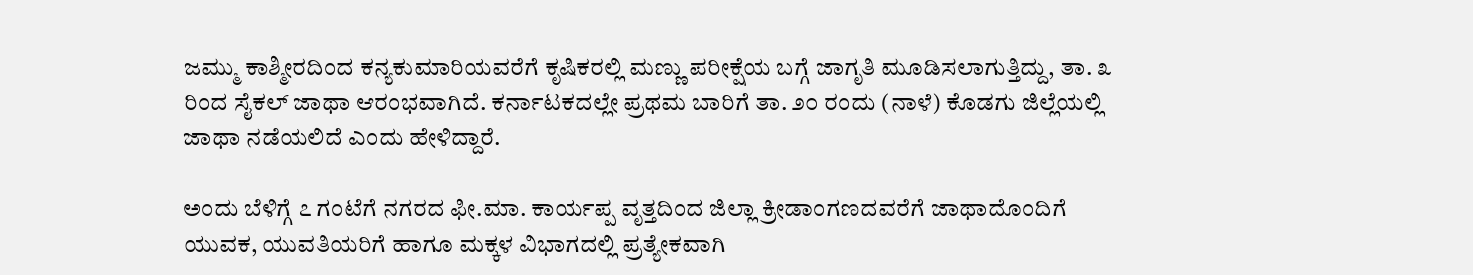ಜಮ್ಮು ಕಾಶ್ಮೀರದಿಂದ ಕನ್ಯಕುಮಾರಿಯವರೆಗೆ ಕೃಷಿಕರಲ್ಲಿ ಮಣ್ಣು ಪರೀಕ್ಷೆಯ ಬಗ್ಗೆ ಜಾಗೃತಿ ಮೂಡಿಸಲಾಗುತ್ತಿದ್ದು, ತಾ. ೩ ರಿಂದ ಸೈಕಲ್ ಜಾಥಾ ಆರಂಭವಾಗಿದೆ. ಕರ್ನಾಟಕದಲ್ಲೇ ಪ್ರಥಮ ಬಾರಿಗೆ ತಾ. ೨೦ ರಂದು (ನಾಳೆ) ಕೊಡಗು ಜಿಲ್ಲೆಯಲ್ಲಿ ಜಾಥಾ ನಡೆಯಲಿದೆ ಎಂದು ಹೇಳಿದ್ದಾರೆ.

ಅಂದು ಬೆಳಿಗ್ಗೆ ೭ ಗಂಟೆಗೆ ನಗರದ ಫೀ.ಮಾ. ಕಾರ್ಯಪ್ಪ ವೃತ್ತದಿಂದ ಜಿಲ್ಲಾ ಕ್ರೀಡಾಂಗಣದವರೆಗೆ ಜಾಥಾದೊಂದಿಗೆ ಯುವಕ, ಯುವತಿಯರಿಗೆ ಹಾಗೂ ಮಕ್ಕಳ ವಿಭಾಗದಲ್ಲಿ ಪ್ರತ್ಯೇಕವಾಗಿ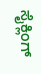ಸೈಕ್ಲಿಂಗ್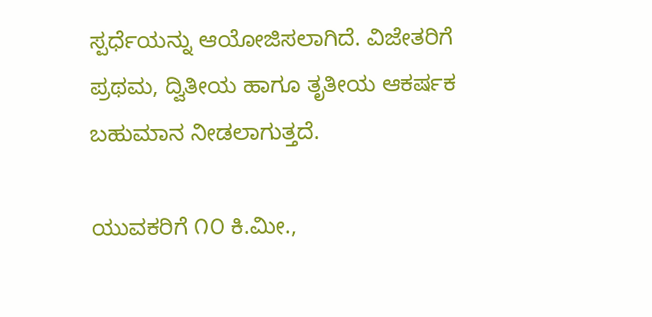ಸ್ಪರ್ಧೆಯನ್ನು ಆಯೋಜಿಸಲಾಗಿದೆ. ವಿಜೇತರಿಗೆ ಪ್ರಥಮ, ದ್ವಿತೀಯ ಹಾಗೂ ತೃತೀಯ ಆಕರ್ಷಕ ಬಹುಮಾನ ನೀಡಲಾಗುತ್ತದೆ.

ಯುವಕರಿಗೆ ೧೦ ಕಿ.ಮೀ.,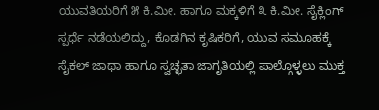ಯುವತಿಯರಿಗೆ ೫ ಕಿ.ಮೀ. ಹಾಗೂ ಮಕ್ಕಳಿಗೆ ೩ ಕಿ.ಮೀ. ಸೈಕ್ಲಿಂಗ್ ಸ್ಪರ್ಧೆ ನಡೆಯಲಿದ್ದು, ಕೊಡಗಿನ ಕೃಷಿಕರಿಗೆ, ಯುವ ಸಮೂಹಕ್ಕೆ ಸೈಕಲ್ ಜಾಥಾ ಹಾಗೂ ಸ್ವಚ್ಛತಾ ಜಾಗೃತಿಯಲ್ಲಿ ಪಾಲ್ಗೊಳ್ಳಲು ಮುಕ್ತ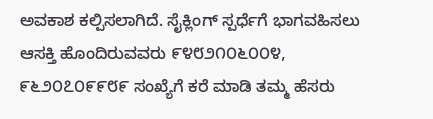ಅವಕಾಶ ಕಲ್ಪಿಸಲಾಗಿದೆ. ಸೈಕ್ಲಿಂಗ್ ಸ್ಪರ್ಧೆಗೆ ಭಾಗವಹಿಸಲು ಆಸಕ್ತಿ ಹೊಂದಿರುವವರು ೯೪೮೨೧೦೬೦೦೪, ೯೬೨೦೭೦೯೯೮೯ ಸಂಖ್ಯೆಗೆ ಕರೆ ಮಾಡಿ ತಮ್ಮ ಹೆಸರು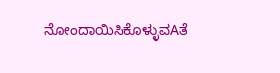ನೋಂದಾಯಿಸಿಕೊಳ್ಳುವAತೆ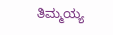ತಿಮ್ಮಯ್ಯ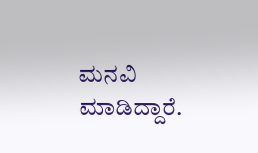ಮನವಿ ಮಾಡಿದ್ದಾರೆ.